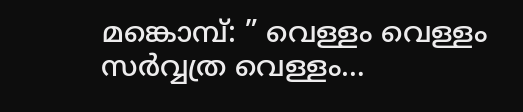മങ്കൊമ്പ്: ” വെള്ളം വെള്ളം സർവ്വത്ര വെള്ളം…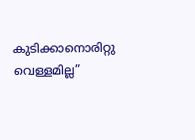കുടിക്കാനൊരിറ്റു വെള്ളമില്ല”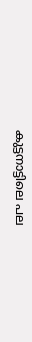കുട്ടനാട്ടിലെ പല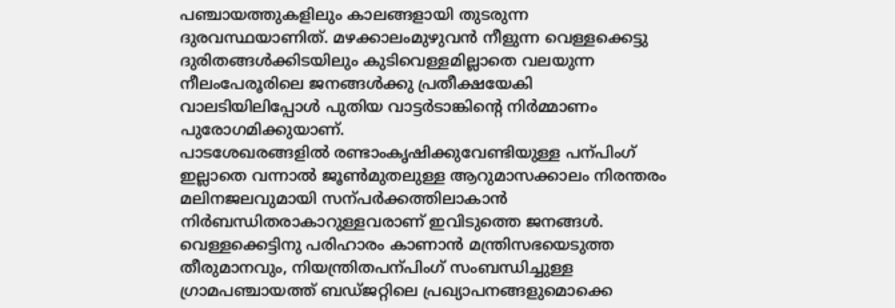പഞ്ചായത്തുകളിലും കാലങ്ങളായി തുടരുന്ന ദുരവസ്ഥയാണിത്. മഴക്കാലംമുഴുവൻ നീളുന്ന വെള്ളക്കെട്ടു ദുരിതങ്ങൾക്കിടയിലും കുടിവെള്ളമില്ലാതെ വലയുന്ന നീലംപേരൂരിലെ ജനങ്ങൾക്കു പ്രതീക്ഷയേകി വാലടിയിലിപ്പോൾ പുതിയ വാട്ടർടാങ്കിന്റെ നിർമ്മാണം പുരോഗമിക്കുയാണ്.
പാടശേഖരങ്ങളിൽ രണ്ടാംകൃഷിക്കുവേണ്ടിയുള്ള പന്പിംഗ് ഇല്ലാതെ വന്നാൽ ജൂൺമുതലുള്ള ആറുമാസക്കാലം നിരന്തരം മലിനജലവുമായി സന്പർക്കത്തിലാകാൻ നിർബന്ധിതരാകാറുള്ളവരാണ് ഇവിടുത്തെ ജനങ്ങൾ. വെള്ളക്കെട്ടിനു പരിഹാരം കാണാൻ മന്ത്രിസഭയെടുത്ത തീരുമാനവും, നിയന്ത്രിതപന്പിംഗ് സംബന്ധിച്ചുള്ള ഗ്രാമപഞ്ചായത്ത് ബഡ്ജറ്റിലെ പ്രഖ്യാപനങ്ങളുമൊക്കെ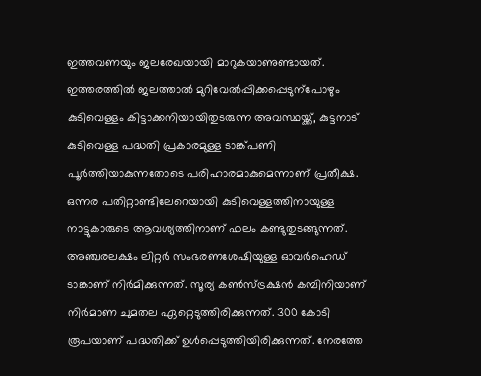ഇത്തവണയും ജലരേഖയായി മാറുകയാണുണ്ടായത്. ഇത്തരത്തിൽ ജലത്താൽ മുറിവേൽപ്പിക്കപ്പെടുന്പോഴും കുടിവെള്ളം കിട്ടാക്കനിയായിതുടരുന്ന അവസ്ഥയ്ക്ക്, കുട്ടനാട് കുടിവെള്ള പദ്ധതി പ്രകാരമുള്ള ടാങ്ക്പണി പൂർത്തിയാകുന്നതോടെ പരിഹാരമാകുമെന്നാണ് പ്രതീക്ഷ.
ഒന്നര പതിറ്റാണ്ടിലേറെയായി കുടിവെള്ളത്തിനായുള്ള നാട്ടുകാരുടെ ആവശ്യത്തിനാണ് ഫലം കണ്ടുതുടങ്ങുന്നത്. അഞ്ചരലക്ഷം ലിറ്റർ സംഭരണശേഷിയുള്ള ഓവർഹെഡ് ടാങ്കാണ് നിർമിക്കുന്നത്. സൂര്യ കൺസ്ട്രക്ഷൻ കമ്പിനിയാണ് നിർമാണ ചുമതല ഏറ്റെടുത്തിരിക്കുന്നത്. 300 കോടി രൂപയാണ് പദ്ധതിക്ക് ഉൾപ്പെടുത്തിയിരിക്കുന്നത്. നേരത്തേ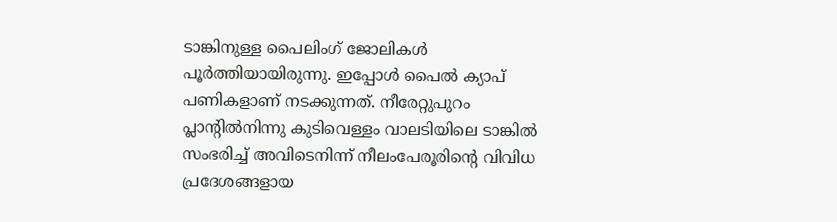ടാങ്കിനുള്ള പൈലിംഗ് ജോലികൾ പൂർത്തിയായിരുന്നു. ഇപ്പോൾ പൈൽ ക്യാപ് പണികളാണ് നടക്കുന്നത്. നീരേറ്റുപുറം പ്ലാന്റിൽനിന്നു കുടിവെള്ളം വാലടിയിലെ ടാങ്കിൽ സംഭരിച്ച് അവിടെനിന്ന് നീലംപേരൂരിന്റെ വിവിധ പ്രദേശങ്ങളായ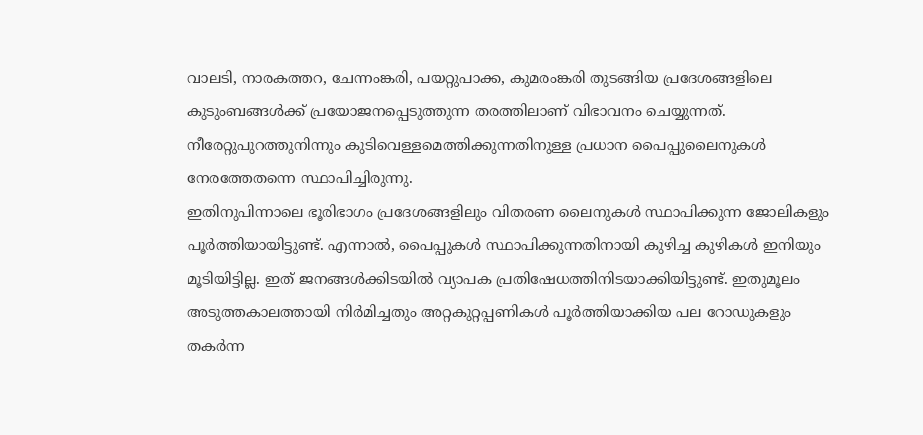വാലടി, നാരകത്തറ, ചേന്നംങ്കരി, പയറ്റുപാക്ക, കുമരംങ്കരി തുടങ്ങിയ പ്രദേശങ്ങളിലെ കുടുംബങ്ങൾക്ക് പ്രയോജനപ്പെടുത്തുന്ന തരത്തിലാണ് വിഭാവനം ചെയ്യുന്നത്. നീരേറ്റുപുറത്തുനിന്നും കുടിവെള്ളമെത്തിക്കുന്നതിനുള്ള പ്രധാന പൈപ്പുലൈനുകൾ നേരത്തേതന്നെ സ്ഥാപിച്ചിരുന്നു.
ഇതിനുപിന്നാലെ ഭൂരിഭാഗം പ്രദേശങ്ങളിലും വിതരണ ലൈനുകൾ സ്ഥാപിക്കുന്ന ജോലികളും പൂർത്തിയായിട്ടുണ്ട്. എന്നാൽ, പൈപ്പുകൾ സ്ഥാപിക്കുന്നതിനായി കുഴിച്ച കുഴികൾ ഇനിയും മൂടിയിട്ടില്ല. ഇത് ജനങ്ങൾക്കിടയിൽ വ്യാപക പ്രതിഷേധത്തിനിടയാക്കിയിട്ടുണ്ട്. ഇതുമൂലം അടുത്തകാലത്തായി നിർമിച്ചതും അറ്റകുറ്റപ്പണികൾ പൂർത്തിയാക്കിയ പല റോഡുകളും തകർന്ന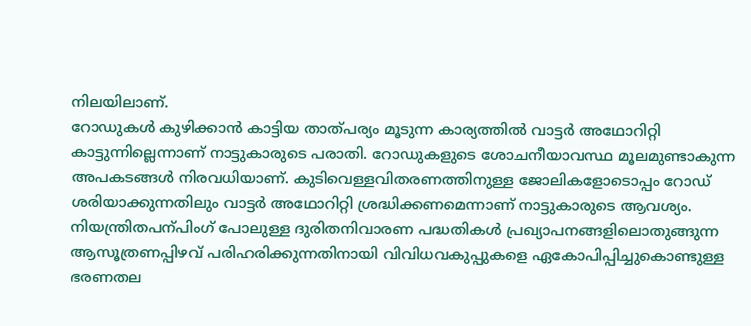നിലയിലാണ്.
റോഡുകൾ കുഴിക്കാൻ കാട്ടിയ താത്പര്യം മൂടുന്ന കാര്യത്തിൽ വാട്ടർ അഥോറിറ്റി കാട്ടുന്നില്ലെന്നാണ് നാട്ടുകാരുടെ പരാതി. റോഡുകളുടെ ശോചനീയാവസ്ഥ മൂലമുണ്ടാകുന്ന അപകടങ്ങൾ നിരവധിയാണ്. കുടിവെള്ളവിതരണത്തിനുള്ള ജോലികളോടൊപ്പം റോഡ് ശരിയാക്കുന്നതിലും വാട്ടർ അഥോറിറ്റി ശ്രദ്ധിക്കണമെന്നാണ് നാട്ടുകാരുടെ ആവശ്യം. നിയന്ത്രിതപന്പിംഗ് പോലുള്ള ദുരിതനിവാരണ പദ്ധതികൾ പ്രഖ്യാപനങ്ങളിലൊതുങ്ങുന്ന ആസൂത്രണപ്പിഴവ് പരിഹരിക്കുന്നതിനായി വിവിധവകുപ്പുകളെ ഏകോപിപ്പിച്ചുകൊണ്ടുള്ള ഭരണതല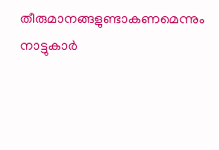തീരുമാനങ്ങളുണ്ടാകണമെന്നും നാട്ടുകാർ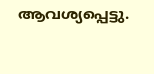ആവശ്യപ്പെട്ടു.